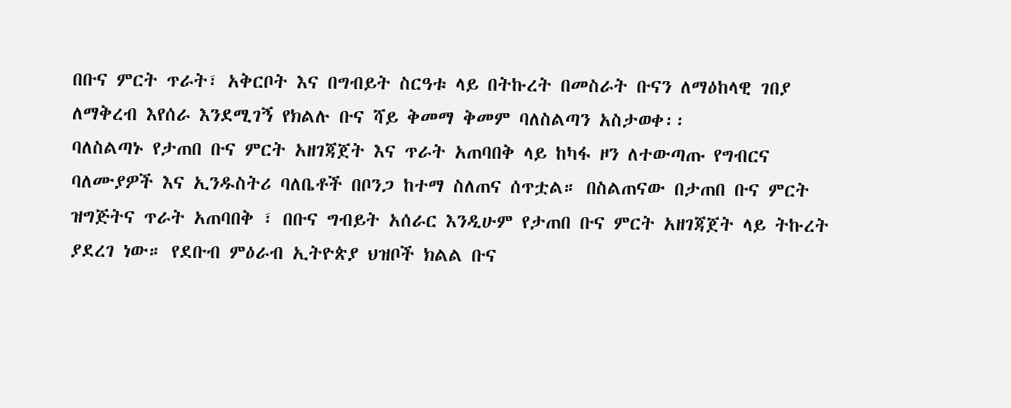በቡና ምርት ጥራት፣ አቅርቦት እና በግብይት ስርዓቱ ላይ በትኩረት በመስራት ቡናን ለማዕከላዊ ገበያ ለማቅረብ እየሰራ እንደሚገኝ የክልሉ ቡና ሻይ ቅመማ ቅመም ባለስልጣን አስታወቀ፡፡
ባለስልጣኑ የታጠበ ቡና ምርት አዘገጃጀት እና ጥራት አጠባበቅ ላይ ከካፋ ዞን ለተውጣጡ የግብርና ባለሙያዎች እና ኢንዱስትሪ ባለቤቶች በቦንጋ ከተማ ስለጠና ሰጥቷል። በስልጠናው በታጠበ ቡና ምርት ዝግጅትና ጥራት አጠባበቅ ፣ በቡና ግብይት አሰራር እንዲሁም የታጠበ ቡና ምርት አዘገጃጀት ላይ ትኩረት ያደረገ ነው። የደቡብ ምዕራብ ኢትዮጵያ ህዝቦች ክልል ቡና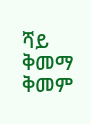ሻይ ቅመማ ቅመም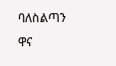ባለስልጣን ዋና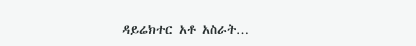ዳይሬክተር አቶ አስራት…